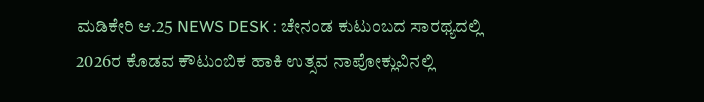ಮಡಿಕೇರಿ ಆ.25 NEWS DESK : ಚೇನಂಡ ಕುಟುಂಬದ ಸಾರಥ್ಯದಲ್ಲಿ 2026ರ ಕೊಡವ ಕೌಟುಂಬಿಕ ಹಾಕಿ ಉತ್ಸವ ನಾಪೋಕ್ಲುವಿನಲ್ಲಿ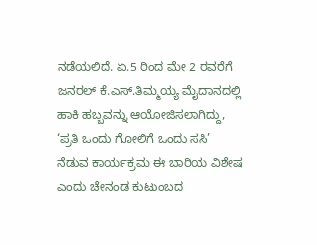ನಡೆಯಲಿದೆ. ಏ.5 ರಿಂದ ಮೇ 2 ರವರೆಗೆ ಜನರಲ್ ಕೆ.ಎಸ್.ತಿಮ್ಮಯ್ಯ ಮೈದಾನದಲ್ಲಿ ಹಾಕಿ ಹಬ್ಬವನ್ನು ಆಯೋಜಿಸಲಾಗಿದ್ದು, ‘ಪ್ರತಿ ಒಂದು ಗೋಲಿಗೆ ಒಂದು ಸಸಿ’ ನೆಡುವ ಕಾರ್ಯಕ್ರಮ ಈ ಬಾರಿಯ ವಿಶೇಷ ಎಂದು ಚೇನಂಡ ಕುಟುಂಬದ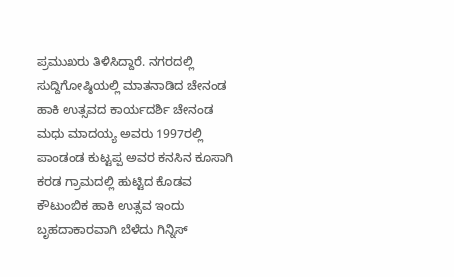ಪ್ರಮುಖರು ತಿಳಿಸಿದ್ದಾರೆ. ನಗರದಲ್ಲಿ ಸುದ್ದಿಗೋಷ್ಠಿಯಲ್ಲಿ ಮಾತನಾಡಿದ ಚೇನಂಡ ಹಾಕಿ ಉತ್ಸವದ ಕಾರ್ಯದರ್ಶಿ ಚೇನಂಡ ಮಧು ಮಾದಯ್ಯ ಅವರು 1997ರಲ್ಲಿ ಪಾಂಡಂಡ ಕುಟ್ಟಪ್ಪ ಅವರ ಕನಸಿನ ಕೂಸಾಗಿ ಕರಡ ಗ್ರಾಮದಲ್ಲಿ ಹುಟ್ಟಿದ ಕೊಡವ ಕೌಟುಂಬಿಕ ಹಾಕಿ ಉತ್ಸವ ಇಂದು ಬೃಹದಾಕಾರವಾಗಿ ಬೆಳೆದು ಗಿನ್ನಿಸ್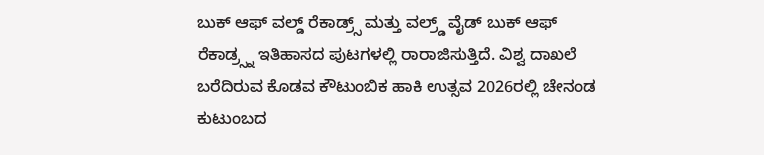ಬುಕ್ ಆಫ್ ವಲ್ಡ್ ರೆಕಾಡ್ರ್ಸ್ ಮತ್ತು ವಲ್ರ್ಡ್ ವೈಡ್ ಬುಕ್ ಆಫ್ ರೆಕಾಡ್ರ್ಸ್ನ ಇತಿಹಾಸದ ಪುಟಗಳಲ್ಲಿ ರಾರಾಜಿಸುತ್ತಿದೆ. ವಿಶ್ವ ದಾಖಲೆ ಬರೆದಿರುವ ಕೊಡವ ಕೌಟುಂಬಿಕ ಹಾಕಿ ಉತ್ಸವ 2026ರಲ್ಲಿ ಚೇನಂಡ ಕುಟುಂಬದ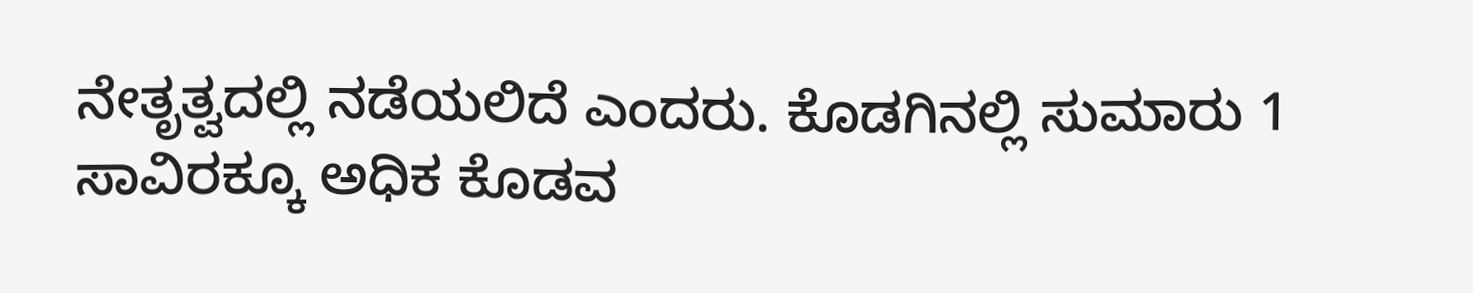ನೇತೃತ್ವದಲ್ಲಿ ನಡೆಯಲಿದೆ ಎಂದರು. ಕೊಡಗಿನಲ್ಲಿ ಸುಮಾರು 1 ಸಾವಿರಕ್ಕೂ ಅಧಿಕ ಕೊಡವ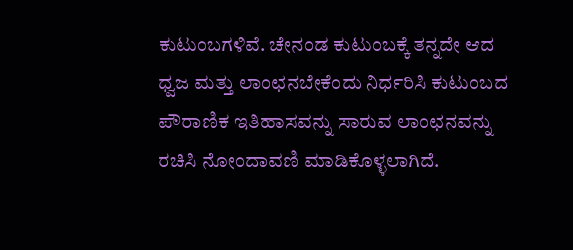ಕುಟುಂಬಗಳಿವೆ. ಚೇನಂಡ ಕುಟುಂಬಕ್ಕೆ ತನ್ನದೇ ಆದ ಧ್ವಜ ಮತ್ತು ಲಾಂಛನಬೇಕೆಂದು ನಿರ್ಧರಿಸಿ ಕುಟುಂಬದ ಪೌರಾಣಿಕ ಇತಿಹಾಸವನ್ನು ಸಾರುವ ಲಾಂಛನವನ್ನು ರಚಿಸಿ ನೋಂದಾವಣಿ ಮಾಡಿಕೊಳ್ಳಲಾಗಿದೆ.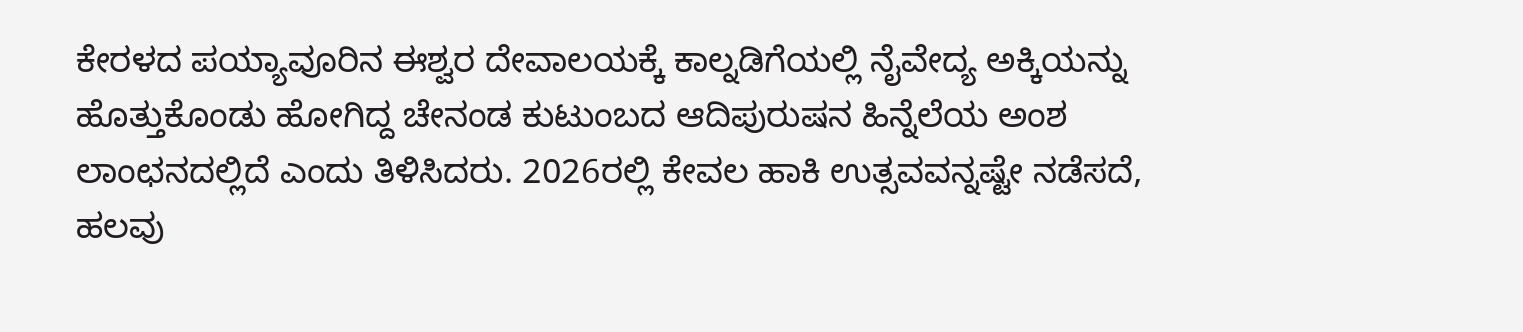ಕೇರಳದ ಪಯ್ಯಾವೂರಿನ ಈಶ್ವರ ದೇವಾಲಯಕ್ಕೆ ಕಾಲ್ನಡಿಗೆಯಲ್ಲಿ ನೈವೇದ್ಯ ಅಕ್ಕಿಯನ್ನು ಹೊತ್ತುಕೊಂಡು ಹೋಗಿದ್ದ ಚೇನಂಡ ಕುಟುಂಬದ ಆದಿಪುರುಷನ ಹಿನ್ನೆಲೆಯ ಅಂಶ ಲಾಂಛನದಲ್ಲಿದೆ ಎಂದು ತಿಳಿಸಿದರು. 2026ರಲ್ಲಿ ಕೇವಲ ಹಾಕಿ ಉತ್ಸವವನ್ನಷ್ಟೇ ನಡೆಸದೆ, ಹಲವು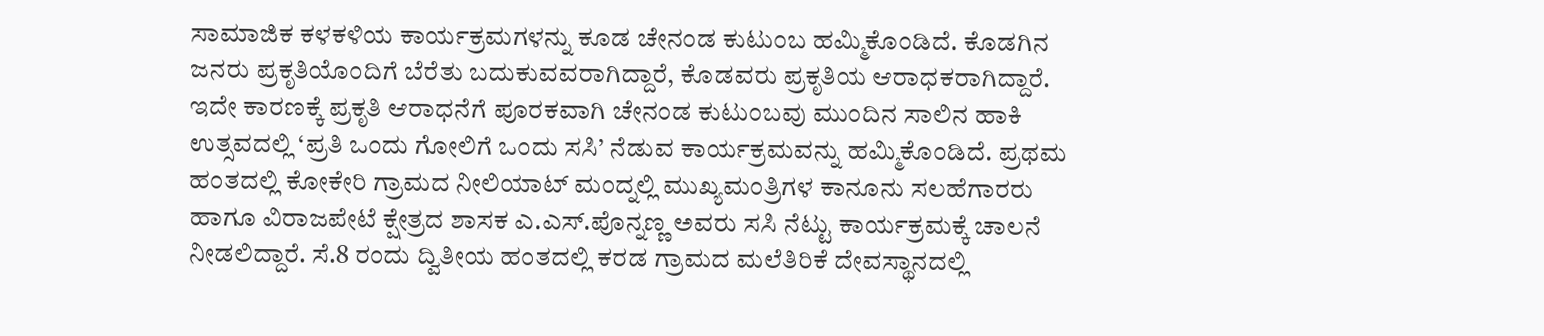ಸಾಮಾಜಿಕ ಕಳಕಳಿಯ ಕಾರ್ಯಕ್ರಮಗಳನ್ನು ಕೂಡ ಚೇನಂಡ ಕುಟುಂಬ ಹಮ್ಮಿಕೊಂಡಿದೆ. ಕೊಡಗಿನ ಜನರು ಪ್ರಕೃತಿಯೊಂದಿಗೆ ಬೆರೆತು ಬದುಕುವವರಾಗಿದ್ದಾರೆ, ಕೊಡವರು ಪ್ರಕೃತಿಯ ಆರಾಧಕರಾಗಿದ್ದಾರೆ. ಇದೇ ಕಾರಣಕ್ಕೆ ಪ್ರಕೃತಿ ಆರಾಧನೆಗೆ ಪೂರಕವಾಗಿ ಚೇನಂಡ ಕುಟುಂಬವು ಮುಂದಿನ ಸಾಲಿನ ಹಾಕಿ ಉತ್ಸವದಲ್ಲಿ ‘ಪ್ರತಿ ಒಂದು ಗೋಲಿಗೆ ಒಂದು ಸಸಿ’ ನೆಡುವ ಕಾರ್ಯಕ್ರಮವನ್ನು ಹಮ್ಮಿಕೊಂಡಿದೆ. ಪ್ರಥಮ ಹಂತದಲ್ಲಿ ಕೋಕೇರಿ ಗ್ರಾಮದ ನೀಲಿಯಾಟ್ ಮಂದ್ನಲ್ಲಿ ಮುಖ್ಯಮಂತ್ರಿಗಳ ಕಾನೂನು ಸಲಹೆಗಾರರು ಹಾಗೂ ವಿರಾಜಪೇಟೆ ಕ್ಷೇತ್ರದ ಶಾಸಕ ಎ.ಎಸ್.ಪೊನ್ನಣ್ಣ ಅವರು ಸಸಿ ನೆಟ್ಟು ಕಾರ್ಯಕ್ರಮಕ್ಕೆ ಚಾಲನೆ ನೀಡಲಿದ್ದಾರೆ. ಸೆ.8 ರಂದು ದ್ವಿತೀಯ ಹಂತದಲ್ಲಿ ಕರಡ ಗ್ರಾಮದ ಮಲೆತಿರಿಕೆ ದೇವಸ್ಥಾನದಲ್ಲಿ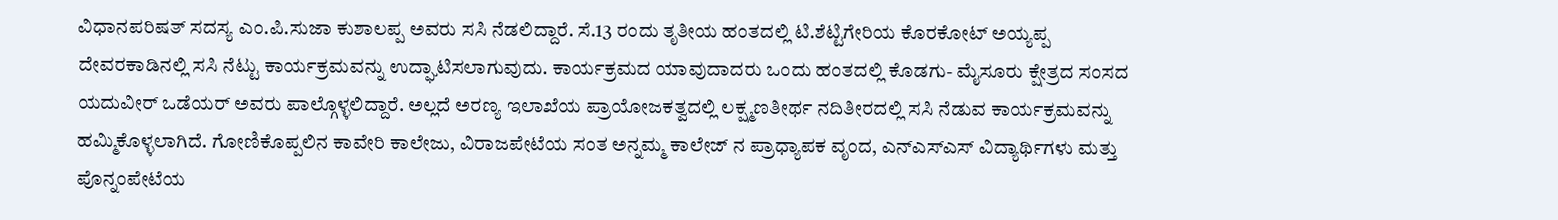ವಿಧಾನಪರಿಷತ್ ಸದಸ್ಯ ಎಂ.ಪಿ.ಸುಜಾ ಕುಶಾಲಪ್ಪ ಅವರು ಸಸಿ ನೆಡಲಿದ್ದಾರೆ. ಸೆ.13 ರಂದು ತೃತೀಯ ಹಂತದಲ್ಲಿ ಟಿ.ಶೆಟ್ಟಿಗೇರಿಯ ಕೊರಕೋಟ್ ಅಯ್ಯಪ್ಪ ದೇವರಕಾಡಿನಲ್ಲಿ ಸಸಿ ನೆಟ್ಟು ಕಾರ್ಯಕ್ರಮವನ್ನು ಉದ್ಘಾಟಿಸಲಾಗುವುದು. ಕಾರ್ಯಕ್ರಮದ ಯಾವುದಾದರು ಒಂದು ಹಂತದಲ್ಲಿ ಕೊಡಗು- ಮೈಸೂರು ಕ್ಷೇತ್ರದ ಸಂಸದ ಯದುವೀರ್ ಒಡೆಯರ್ ಅವರು ಪಾಲ್ಗೊಳ್ಳಲಿದ್ದಾರೆ. ಅಲ್ಲದೆ ಅರಣ್ಯ ಇಲಾಖೆಯ ಪ್ರಾಯೋಜಕತ್ವದಲ್ಲಿ ಲಕ್ಷ್ಮಣತೀರ್ಥ ನದಿತೀರದಲ್ಲಿ ಸಸಿ ನೆಡುವ ಕಾರ್ಯಕ್ರಮವನ್ನು ಹಮ್ಮಿಕೊಳ್ಳಲಾಗಿದೆ. ಗೋಣಿಕೊಪ್ಪಲಿನ ಕಾವೇರಿ ಕಾಲೇಜು, ವಿರಾಜಪೇಟೆಯ ಸಂತ ಅನ್ನಮ್ಮ ಕಾಲೇಜ್ ನ ಪ್ರಾಧ್ಯಾಪಕ ವೃಂದ, ಎನ್ಎಸ್ಎಸ್ ವಿದ್ಯಾರ್ಥಿಗಳು ಮತ್ತು ಪೊನ್ನಂಪೇಟೆಯ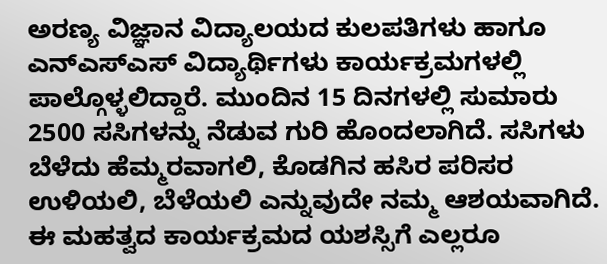ಅರಣ್ಯ ವಿಜ್ಞಾನ ವಿದ್ಯಾಲಯದ ಕುಲಪತಿಗಳು ಹಾಗೂ ಎನ್ಎಸ್ಎಸ್ ವಿದ್ಯಾರ್ಥಿಗಳು ಕಾರ್ಯಕ್ರಮಗಳಲ್ಲಿ ಪಾಲ್ಗೊಳ್ಳಲಿದ್ದಾರೆ. ಮುಂದಿನ 15 ದಿನಗಳಲ್ಲಿ ಸುಮಾರು 2500 ಸಸಿಗಳನ್ನು ನೆಡುವ ಗುರಿ ಹೊಂದಲಾಗಿದೆ. ಸಸಿಗಳು ಬೆಳೆದು ಹೆಮ್ಮರವಾಗಲಿ, ಕೊಡಗಿನ ಹಸಿರ ಪರಿಸರ ಉಳಿಯಲಿ, ಬೆಳೆಯಲಿ ಎನ್ನುವುದೇ ನಮ್ಮ ಆಶಯವಾಗಿದೆ. ಈ ಮಹತ್ವದ ಕಾರ್ಯಕ್ರಮದ ಯಶಸ್ಸಿಗೆ ಎಲ್ಲರೂ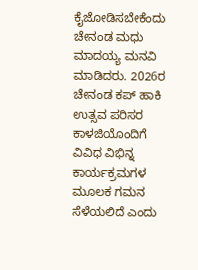ಕೈಜೋಡಿಸಬೇಕೆಂದು ಚೇನಂಡ ಮಧು ಮಾದಯ್ಯ ಮನವಿ ಮಾಡಿದರು. 2026ರ ಚೇನಂಡ ಕಪ್ ಹಾಕಿ ಉತ್ಸವ ಪರಿಸರ ಕಾಳಜಿಯೊಂದಿಗೆ ವಿವಿಧ ವಿಭಿನ್ನ ಕಾರ್ಯಕ್ರಮಗಳ ಮೂಲಕ ಗಮನ ಸೆಳೆಯಲಿದೆ ಎಂದು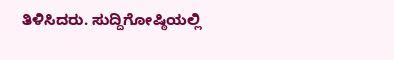ತಿಳಿಸಿದರು. ಸುದ್ದಿಗೋಷ್ಠಿಯಲ್ಲಿ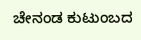ಚೇನಂಡ ಕುಟುಂಬದ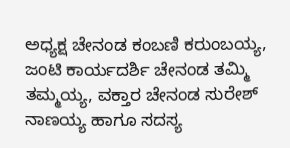ಅಧ್ಯಕ್ಷ ಚೇನಂಡ ಕಂಬಣಿ ಕರುಂಬಯ್ಯ, ಜಂಟಿ ಕಾರ್ಯದರ್ಶಿ ಚೇನಂಡ ತಮ್ಮಿ ತಮ್ಮಯ್ಯ, ವಕ್ತಾರ ಚೇನಂಡ ಸುರೇಶ್ ನಾಣಯ್ಯ ಹಾಗೂ ಸದಸ್ಯ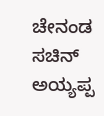ಚೇನಂಡ ಸಚಿನ್ ಅಯ್ಯಪ್ಪ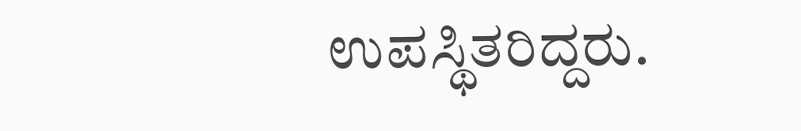ಉಪಸ್ಥಿತರಿದ್ದರು.